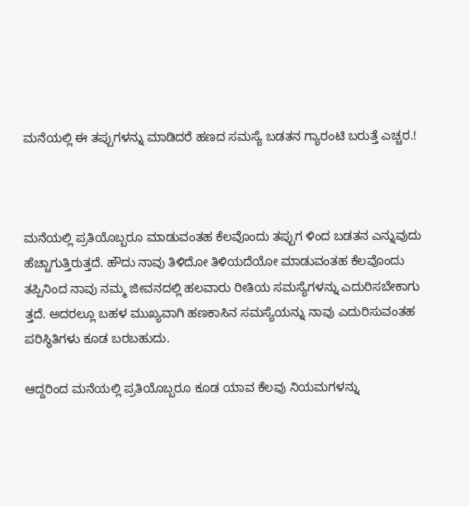ಮನೆಯಲ್ಲಿ ಈ ತಪ್ಪುಗಳನ್ನು ಮಾಡಿದರೆ ಹಣದ ಸಮಸ್ಯೆ ಬಡತನ ಗ್ಯಾರಂಟಿ ಬರುತ್ತೆ ಎಚ್ಚರ.!



ಮನೆಯಲ್ಲಿ ಪ್ರತಿಯೊಬ್ಬರೂ ಮಾಡುವಂತಹ ಕೆಲವೊಂದು ತಪ್ಪುಗ ಳಿಂದ ಬಡತನ ಎನ್ನುವುದು ಹೆಚ್ಚಾಗುತ್ತಿರುತ್ತದೆ. ಹೌದು ನಾವು ತಿಳಿದೋ ತಿಳಿಯದೆಯೋ ಮಾಡುವಂತಹ ಕೆಲವೊಂದು ತಪ್ಪಿನಿಂದ ನಾವು ನಮ್ಮ ಜೀವನದಲ್ಲಿ ಹಲವಾರು ರೀತಿಯ ಸಮಸ್ಯೆಗಳನ್ನು ಎದುರಿಸಬೇಕಾಗು ತ್ತದೆ. ಅದರಲ್ಲೂ ಬಹಳ ಮುಖ್ಯವಾಗಿ ಹಣಕಾಸಿನ ಸಮಸ್ಯೆಯನ್ನು ನಾವು ಎದುರಿಸುವಂತಹ ಪರಿಸ್ಥಿತಿಗಳು ಕೂಡ ಬರಬಹುದು.

ಆದ್ದರಿಂದ ಮನೆಯಲ್ಲಿ ಪ್ರತಿಯೊಬ್ಬರೂ ಕೂಡ ಯಾವ ಕೆಲವು ನಿಯಮಗಳನ್ನು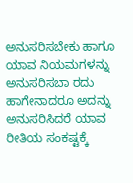ಅನುಸರಿಸಬೇಕು ಹಾಗೂ ಯಾವ ನಿಯಮಗಳನ್ನು ಅನುಸರಿಸಬಾ ರದು ಹಾಗೇನಾದರೂ ಅದನ್ನು ಅನುಸರಿಸಿದರೆ ಯಾವ ರೀತಿಯ ಸಂಕಷ್ಟಕ್ಕೆ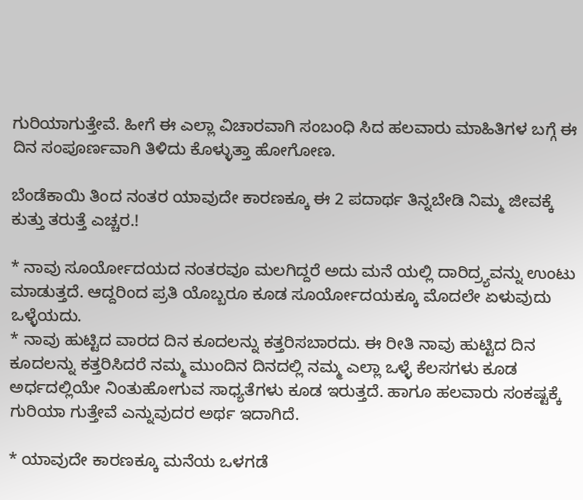ಗುರಿಯಾಗುತ್ತೇವೆ. ಹೀಗೆ ಈ ಎಲ್ಲಾ ವಿಚಾರವಾಗಿ ಸಂಬಂಧಿ ಸಿದ ಹಲವಾರು ಮಾಹಿತಿಗಳ ಬಗ್ಗೆ ಈ ದಿನ ಸಂಪೂರ್ಣವಾಗಿ ತಿಳಿದು ಕೊಳ್ಳುತ್ತಾ ಹೋಗೋಣ.

ಬೆಂಡೆಕಾಯಿ ತಿಂದ ನಂತರ ಯಾವುದೇ ಕಾರಣಕ್ಕೂ ಈ 2 ಪದಾರ್ಥ ತಿನ್ನಬೇಡಿ ನಿಮ್ಮ ಜೀವಕ್ಕೆ ಕುತ್ತು ತರುತ್ತೆ ಎಚ್ಚರ.!

* ನಾವು ಸೂರ್ಯೋದಯದ ನಂತರವೂ ಮಲಗಿದ್ದರೆ ಅದು ಮನೆ ಯಲ್ಲಿ ದಾರಿದ್ರ್ಯವನ್ನು ಉಂಟು ಮಾಡುತ್ತದೆ. ಆದ್ದರಿಂದ ಪ್ರತಿ ಯೊಬ್ಬರೂ ಕೂಡ ಸೂರ್ಯೋದಯಕ್ಕೂ ಮೊದಲೇ ಏಳುವುದು ಒಳ್ಳೆಯದು.
* ನಾವು ಹುಟ್ಟಿದ ವಾರದ ದಿನ ಕೂದಲನ್ನು ಕತ್ತರಿಸಬಾರದು. ಈ ರೀತಿ ನಾವು ಹುಟ್ಟಿದ ದಿನ ಕೂದಲನ್ನು ಕತ್ತರಿಸಿದರೆ ನಮ್ಮ ಮುಂದಿನ ದಿನದಲ್ಲಿ ನಮ್ಮ ಎಲ್ಲಾ ಒಳ್ಳೆ ಕೆಲಸಗಳು ಕೂಡ ಅರ್ಧದಲ್ಲಿಯೇ ನಿಂತುಹೋಗುವ ಸಾಧ್ಯತೆಗಳು ಕೂಡ ಇರುತ್ತದೆ. ಹಾಗೂ ಹಲವಾರು ಸಂಕಷ್ಟಕ್ಕೆ ಗುರಿಯಾ ಗುತ್ತೇವೆ ಎನ್ನುವುದರ ಅರ್ಥ ಇದಾಗಿದೆ.

* ಯಾವುದೇ ಕಾರಣಕ್ಕೂ ಮನೆಯ ಒಳಗಡೆ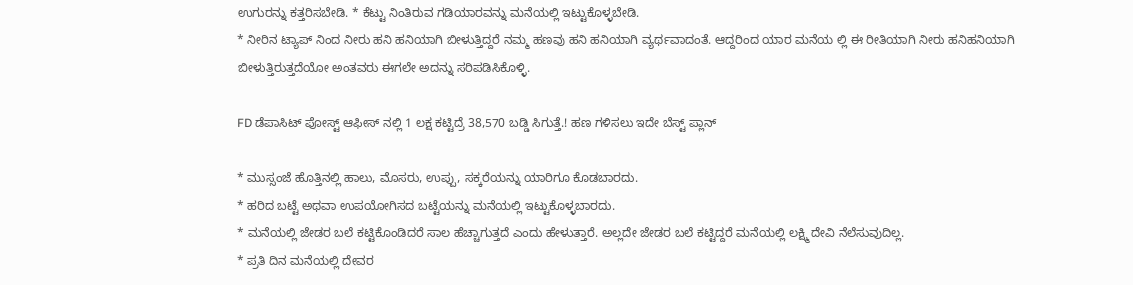ಉಗುರನ್ನು ಕತ್ತರಿಸಬೇಡಿ. * ಕೆಟ್ಟು ನಿಂತಿರುವ ಗಡಿಯಾರವನ್ನು ಮನೆಯಲ್ಲಿ ಇಟ್ಟುಕೊಳ್ಳಬೇಡಿ.
* ನೀರಿನ ಟ್ಯಾಪ್ ನಿಂದ ನೀರು ಹನಿ ಹನಿಯಾಗಿ ಬೀಳುತ್ತಿದ್ದರೆ ನಮ್ಮ ಹಣವು ಹನಿ ಹನಿಯಾಗಿ ವ್ಯರ್ಥವಾದಂತೆ. ಆದ್ದರಿಂದ ಯಾರ ಮನೆಯ ಲ್ಲಿ ಈ ರೀತಿಯಾಗಿ ನೀರು ಹನಿಹನಿಯಾಗಿ ಬೀಳುತ್ತಿರುತ್ತದೆಯೋ ಅಂತವರು ಈಗಲೇ ಅದನ್ನು ಸರಿಪಡಿಸಿಕೊಳ್ಳಿ.

FD ಡೆಪಾಸಿಟ್ ಪೋಸ್ಟ್ ಆಫೀಸ್ ನಲ್ಲಿ 1 ಲಕ್ಷ ಕಟ್ಟಿದ್ರೆ 38,570 ಬಡ್ಡಿ ಸಿಗುತ್ತೆ.! ಹಣ ಗಳಿಸಲು ಇದೇ ಬೆಸ್ಟ್ ಪ್ಲಾನ್

* ಮುಸ್ಸಂಜೆ ಹೊತ್ತಿನಲ್ಲಿ ಹಾಲು, ಮೊಸರು, ಉಪ್ಪು, ಸಕ್ಕರೆಯನ್ನು ಯಾರಿಗೂ ಕೊಡಬಾರದು.
* ಹರಿದ ಬಟ್ಟೆ ಅಥವಾ ಉಪಯೋಗಿಸದ ಬಟ್ಟೆಯನ್ನು ಮನೆಯಲ್ಲಿ ಇಟ್ಟುಕೊಳ್ಳಬಾರದು.
* ಮನೆಯಲ್ಲಿ ಜೇಡರ ಬಲೆ ಕಟ್ಟಿಕೊಂಡಿದರೆ ಸಾಲ ಹೆಚ್ಚಾಗುತ್ತದೆ ಎಂದು ಹೇಳುತ್ತಾರೆ. ಅಲ್ಲದೇ ಜೇಡರ ಬಲೆ ಕಟ್ಟಿದ್ದರೆ ಮನೆಯಲ್ಲಿ ಲಕ್ಷ್ಮಿ ದೇವಿ ನೆಲೆಸುವುದಿಲ್ಲ.
* ಪ್ರತಿ ದಿನ ಮನೆಯಲ್ಲಿ ದೇವರ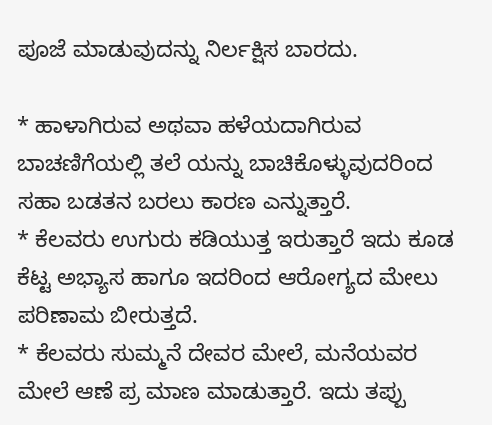ಪೂಜೆ ಮಾಡುವುದನ್ನು ನಿರ್ಲಕ್ಷಿಸ ಬಾರದು.

* ಹಾಳಾಗಿರುವ ಅಥವಾ ಹಳೆಯದಾಗಿರುವ ಬಾಚಣಿಗೆಯಲ್ಲಿ ತಲೆ ಯನ್ನು ಬಾಚಿಕೊಳ್ಳುವುದರಿಂದ ಸಹಾ ಬಡತನ ಬರಲು ಕಾರಣ ಎನ್ನುತ್ತಾರೆ.
* ಕೆಲವರು ಉಗುರು ಕಡಿಯುತ್ತ ಇರುತ್ತಾರೆ ಇದು ಕೂಡ ಕೆಟ್ಟ ಅಭ್ಯಾಸ ಹಾಗೂ ಇದರಿಂದ ಆರೋಗ್ಯದ ಮೇಲು ಪರಿಣಾಮ ಬೀರುತ್ತದೆ.
* ಕೆಲವರು ಸುಮ್ಮನೆ ದೇವರ ಮೇಲೆ, ಮನೆಯವರ ಮೇಲೆ ಆಣೆ ಪ್ರ ಮಾಣ ಮಾಡುತ್ತಾರೆ. ಇದು ತಪ್ಪು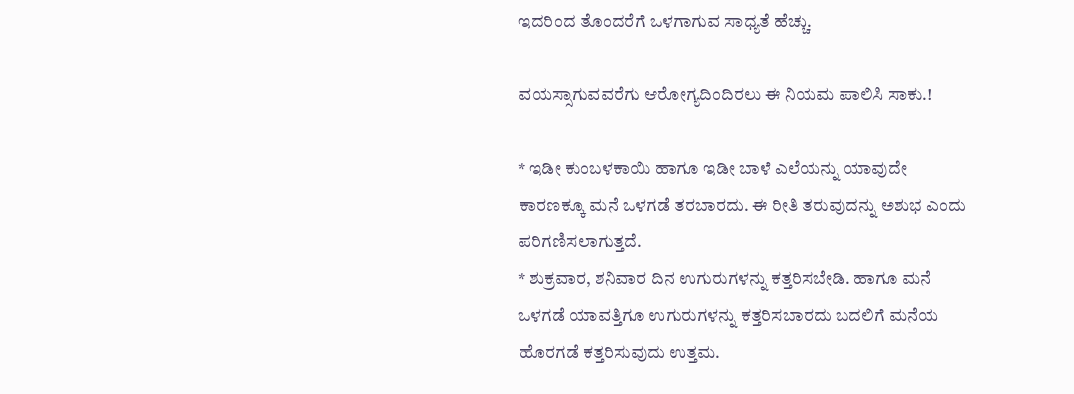ಇದರಿಂದ ತೊಂದರೆಗೆ ಒಳಗಾಗುವ ಸಾಧ್ಯತೆ ಹೆಚ್ಚು.

ವಯಸ್ಸಾಗುವವರೆಗು ಆರೋಗ್ಯದಿಂದಿರಲು ಈ ನಿಯಮ ಪಾಲಿಸಿ ಸಾಕು.!

* ಇಡೀ ಕುಂಬಳಕಾಯಿ ಹಾಗೂ ಇಡೀ ಬಾಳೆ ಎಲೆಯನ್ನು ಯಾವುದೇ ಕಾರಣಕ್ಕೂ ಮನೆ ಒಳಗಡೆ ತರಬಾರದು. ಈ ರೀತಿ ತರುವುದನ್ನು ಅಶುಭ ಎಂದು ಪರಿಗಣಿಸಲಾಗುತ್ತದೆ.
* ಶುಕ್ರವಾರ, ಶನಿವಾರ ದಿನ ಉಗುರುಗಳನ್ನು ಕತ್ತರಿಸಬೇಡಿ. ಹಾಗೂ ಮನೆ ಒಳಗಡೆ ಯಾವತ್ತಿಗೂ ಉಗುರುಗಳನ್ನು ಕತ್ತರಿಸಬಾರದು ಬದಲಿಗೆ ಮನೆಯ ಹೊರಗಡೆ ಕತ್ತರಿಸುವುದು ಉತ್ತಮ.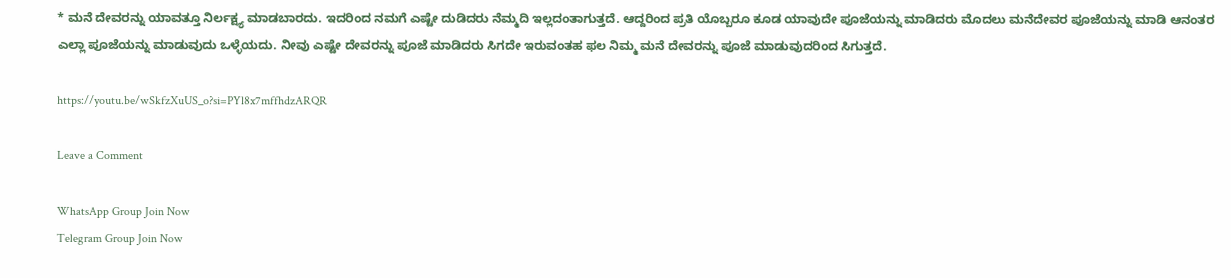* ಮನೆ ದೇವರನ್ನು ಯಾವತ್ತೂ ನಿರ್ಲಕ್ಷ್ಯ ಮಾಡಬಾರದು. ಇದರಿಂದ ನಮಗೆ ಎಷ್ಟೇ ದುಡಿದರು ನೆಮ್ಮದಿ ಇಲ್ಲದಂತಾಗುತ್ತದೆ. ಆದ್ದರಿಂದ ಪ್ರತಿ ಯೊಬ್ಬರೂ ಕೂಡ ಯಾವುದೇ ಪೂಜೆಯನ್ನು ಮಾಡಿದರು ಮೊದಲು ಮನೆದೇವರ ಪೂಜೆಯನ್ನು ಮಾಡಿ ಆನಂತರ ಎಲ್ಲಾ ಪೂಜೆಯನ್ನು ಮಾಡುವುದು ಒಳ್ಳೆಯದು. ನೀವು ಎಷ್ಟೇ ದೇವರನ್ನು ಪೂಜೆ ಮಾಡಿದರು ಸಿಗದೇ ಇರುವಂತಹ ಫಲ ನಿಮ್ಮ ಮನೆ ದೇವರನ್ನು ಪೂಜೆ ಮಾಡುವುದರಿಂದ ಸಿಗುತ್ತದೆ.

https://youtu.be/wSkfzXuUS_o?si=PYl8x7mffhdzARQR

Leave a Comment

WhatsApp Group Join Now
Telegram Group Join Now